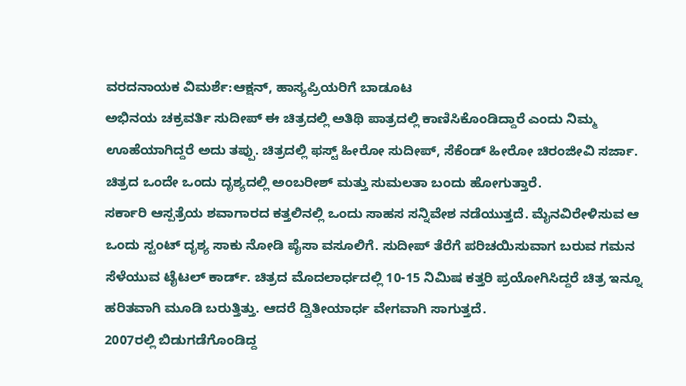ವರದನಾಯಕ ವಿಮರ್ಶೆ:ಆಕ್ಷನ್, ಹಾಸ್ಯಪ್ರಿಯರಿಗೆ ಬಾಡೂಟ
ಅಭಿನಯ ಚಕ್ರವರ್ತಿ ಸುದೀಪ್ ಈ ಚಿತ್ರದಲ್ಲಿ ಅತಿಥಿ ಪಾತ್ರದಲ್ಲಿ ಕಾಣಿಸಿಕೊಂಡಿದ್ದಾರೆ ಎಂದು ನಿಮ್ಮ ಊಹೆಯಾಗಿದ್ದರೆ ಅದು ತಪ್ಪು. ಚಿತ್ರದಲ್ಲಿ ಫಸ್ಟ್ ಹೀರೋ ಸುದೀಪ್, ಸೆಕೆಂಡ್ ಹೀರೋ ಚಿರಂಜೀವಿ ಸರ್ಜಾ. ಚಿತ್ರದ ಒಂದೇ ಒಂದು ದೃಶ್ಯದಲ್ಲಿ ಅಂಬರೀಶ್ ಮತ್ತು ಸುಮಲತಾ ಬಂದು ಹೋಗುತ್ತಾರೆ.
ಸರ್ಕಾರಿ ಆಸ್ಪತ್ರೆಯ ಶವಾಗಾರದ ಕತ್ತಲಿನಲ್ಲಿ ಒಂದು ಸಾಹಸ ಸನ್ನಿವೇಶ ನಡೆಯುತ್ತದೆ. ಮೈನವಿರೇಳಿಸುವ ಆ ಒಂದು ಸ್ಟಂಟ್ ದೃಶ್ಯ ಸಾಕು ನೋಡಿ ಪೈಸಾ ವಸೂಲಿಗೆ. ಸುದೀಪ್ ತೆರೆಗೆ ಪರಿಚಯಿಸುವಾಗ ಬರುವ ಗಮನ ಸೆಳೆಯುವ ಟೈಟಲ್ ಕಾರ್ಡ್. ಚಿತ್ರದ ಮೊದಲಾರ್ಧದಲ್ಲಿ 10-15 ನಿಮಿಷ ಕತ್ತರಿ ಪ್ರಯೋಗಿಸಿದ್ದರೆ ಚಿತ್ರ ಇನ್ನೂ ಹರಿತವಾಗಿ ಮೂಡಿ ಬರುತ್ತಿತ್ತು. ಆದರೆ ದ್ವಿತೀಯಾರ್ಧ ವೇಗವಾಗಿ ಸಾಗುತ್ತದೆ.
2007ರಲ್ಲಿ ಬಿಡುಗಡೆಗೊಂಡಿದ್ದ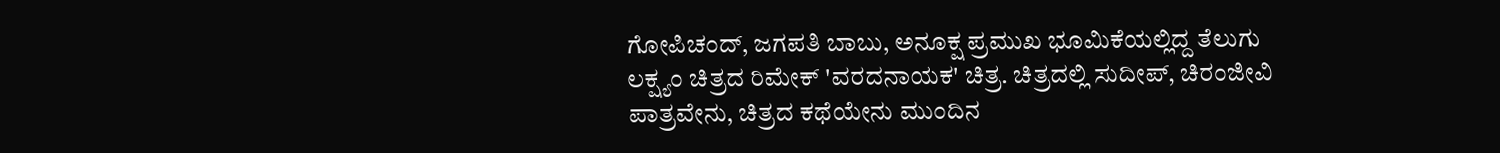ಗೋಪಿಚಂದ್, ಜಗಪತಿ ಬಾಬು, ಅನೂಕ್ಷ ಪ್ರಮುಖ ಭೂಮಿಕೆಯಲ್ಲಿದ್ದ ತೆಲುಗು ಲಕ್ಷ್ಯಂ ಚಿತ್ರದ ರಿಮೇಕ್ 'ವರದನಾಯಕ' ಚಿತ್ರ. ಚಿತ್ರದಲ್ಲಿ ಸುದೀಪ್, ಚಿರಂಜೀವಿ ಪಾತ್ರವೇನು, ಚಿತ್ರದ ಕಥೆಯೇನು ಮುಂದಿನ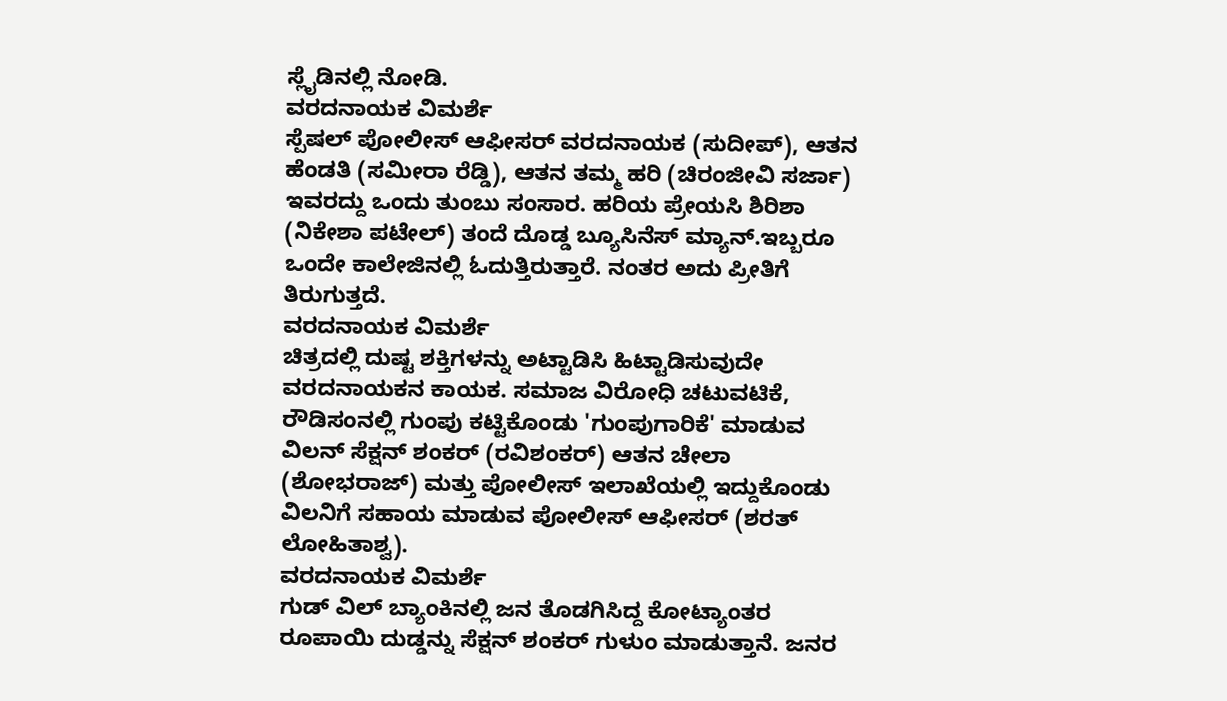ಸ್ಲೈಡಿನಲ್ಲಿ ನೋಡಿ.
ವರದನಾಯಕ ವಿಮರ್ಶೆ
ಸ್ಪೆಷಲ್ ಪೋಲೀಸ್ ಆಫೀಸರ್ ವರದನಾಯಕ (ಸುದೀಪ್), ಆತನ ಹೆಂಡತಿ (ಸಮೀರಾ ರೆಡ್ಡಿ), ಆತನ ತಮ್ಮ ಹರಿ (ಚಿರಂಜೀವಿ ಸರ್ಜಾ) ಇವರದ್ದು ಒಂದು ತುಂಬು ಸಂಸಾರ. ಹರಿಯ ಪ್ರೇಯಸಿ ಶಿರಿಶಾ (ನಿಕೇಶಾ ಪಟೇಲ್) ತಂದೆ ದೊಡ್ಡ ಬ್ಯೂಸಿನೆಸ್ ಮ್ಯಾನ್.ಇಬ್ಬರೂ ಒಂದೇ ಕಾಲೇಜಿನಲ್ಲಿ ಓದುತ್ತಿರುತ್ತಾರೆ. ನಂತರ ಅದು ಪ್ರೀತಿಗೆ ತಿರುಗುತ್ತದೆ.
ವರದನಾಯಕ ವಿಮರ್ಶೆ
ಚಿತ್ರದಲ್ಲಿ ದುಷ್ಟ ಶಕ್ತಿಗಳನ್ನು ಅಟ್ಟಾಡಿಸಿ ಹಿಟ್ಟಾಡಿಸುವುದೇ ವರದನಾಯಕನ ಕಾಯಕ. ಸಮಾಜ ವಿರೋಧಿ ಚಟುವಟಿಕೆ, ರೌಡಿಸಂನಲ್ಲಿ ಗುಂಪು ಕಟ್ಟಿಕೊಂಡು 'ಗುಂಪುಗಾರಿಕೆ' ಮಾಡುವ ವಿಲನ್ ಸೆಕ್ಷನ್ ಶಂಕರ್ (ರವಿಶಂಕರ್) ಆತನ ಚೇಲಾ (ಶೋಭರಾಜ್) ಮತ್ತು ಪೋಲೀಸ್ ಇಲಾಖೆಯಲ್ಲಿ ಇದ್ದುಕೊಂಡು ವಿಲನಿಗೆ ಸಹಾಯ ಮಾಡುವ ಪೋಲೀಸ್ ಆಫೀಸರ್ (ಶರತ್ ಲೋಹಿತಾಶ್ವ).
ವರದನಾಯಕ ವಿಮರ್ಶೆ
ಗುಡ್ ವಿಲ್ ಬ್ಯಾಂಕಿನಲ್ಲಿ ಜನ ತೊಡಗಿಸಿದ್ದ ಕೋಟ್ಯಾಂತರ ರೂಪಾಯಿ ದುಡ್ಡನ್ನು ಸೆಕ್ಷನ್ ಶಂಕರ್ ಗುಳುಂ ಮಾಡುತ್ತಾನೆ. ಜನರ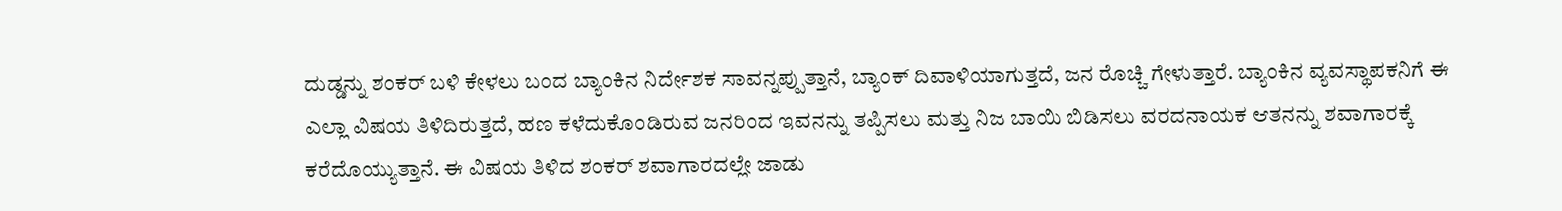ದುಡ್ಡನ್ನು ಶಂಕರ್ ಬಳಿ ಕೇಳಲು ಬಂದ ಬ್ಯಾಂಕಿನ ನಿರ್ದೇಶಕ ಸಾವನ್ನಪ್ಪುತ್ತಾನೆ, ಬ್ಯಾಂಕ್ ದಿವಾಳಿಯಾಗುತ್ತದೆ, ಜನ ರೊಚ್ಚಿ ಗೇಳುತ್ತಾರೆ. ಬ್ಯಾಂಕಿನ ವ್ಯವಸ್ಥಾಪಕನಿಗೆ ಈ ಎಲ್ಲಾ ವಿಷಯ ತಿಳಿದಿರುತ್ತದೆ, ಹಣ ಕಳೆದುಕೊಂಡಿರುವ ಜನರಿಂದ ಇವನನ್ನು ತಪ್ಪಿಸಲು ಮತ್ತು ನಿಜ ಬಾಯಿ ಬಿಡಿಸಲು ವರದನಾಯಕ ಆತನನ್ನು ಶವಾಗಾರಕ್ಕೆ ಕರೆದೊಯ್ಯುತ್ತಾನೆ. ಈ ವಿಷಯ ತಿಳಿದ ಶಂಕರ್ ಶವಾಗಾರದಲ್ಲೇ ಜಾಡು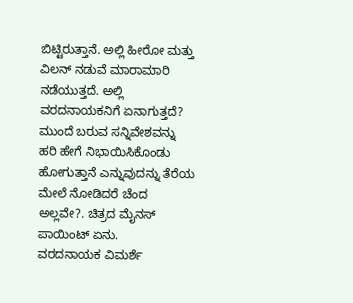ಬಿಟ್ಟಿರುತ್ತಾನೆ. ಅಲ್ಲಿ ಹೀರೋ ಮತ್ತು ವಿಲನ್ ನಡುವೆ ಮಾರಾಮಾರಿ ನಡೆಯುತ್ತದೆ. ಅಲ್ಲಿ ವರದನಾಯಕನಿಗೆ ಏನಾಗುತ್ತದೆ? ಮುಂದೆ ಬರುವ ಸನ್ನಿವೇಶವನ್ನು ಹರಿ ಹೇಗೆ ನಿಭಾಯಿಸಿಕೊಂಡು ಹೋಗುತ್ತಾನೆ ಎನ್ನುವುದನ್ನು ತೆರೆಯ ಮೇಲೆ ನೋಡಿದರೆ ಚೆಂದ ಅಲ್ಲವೇ?. ಚಿತ್ರದ ಮೈನಸ್ ಪಾಯಿಂಟ್ ಏನು.
ವರದನಾಯಕ ವಿಮರ್ಶೆ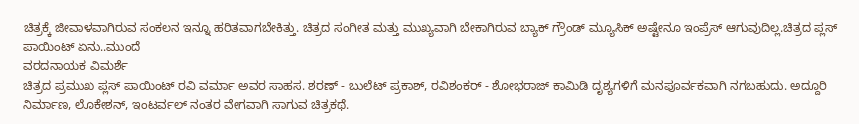ಚಿತ್ರಕ್ಕೆ ಜೀವಾಳವಾಗಿರುವ ಸಂಕಲನ ಇನ್ನೂ ಹರಿತವಾಗಬೇಕಿತ್ತು. ಚಿತ್ರದ ಸಂಗೀತ ಮತ್ತು ಮುಖ್ಯವಾಗಿ ಬೇಕಾಗಿರುವ ಬ್ಯಾಕ್ ಗ್ರೌಂಡ್ ಮ್ಯೂಸಿಕ್ ಅಷ್ಟೇನೂ ಇಂಪ್ರೆಸ್ ಆಗುವುದಿಲ್ಲ.ಚಿತ್ರದ ಪ್ಲಸ್ ಪಾಯಿಂಟ್ ಏನು..ಮುಂದೆ
ವರದನಾಯಕ ವಿಮರ್ಶೆ
ಚಿತ್ರದ ಪ್ರಮುಖ ಪ್ಲಸ್ ಪಾಯಿಂಟ್ ರವಿ ವರ್ಮಾ ಅವರ ಸಾಹಸ. ಶರಣ್ - ಬುಲೆಟ್ ಪ್ರಕಾಶ್, ರವಿಶಂಕರ್ - ಶೋಭರಾಜ್ ಕಾಮಿಡಿ ದೃಶ್ಯಗಳಿಗೆ ಮನಪೂರ್ವಕವಾಗಿ ನಗಬಹುದು. ಅದ್ದೂರಿ ನಿರ್ಮಾಣ, ಲೊಕೇಶನ್, ಇಂಟರ್ವಲ್ ನಂತರ ವೇಗವಾಗಿ ಸಾಗುವ ಚಿತ್ರಕಥೆ.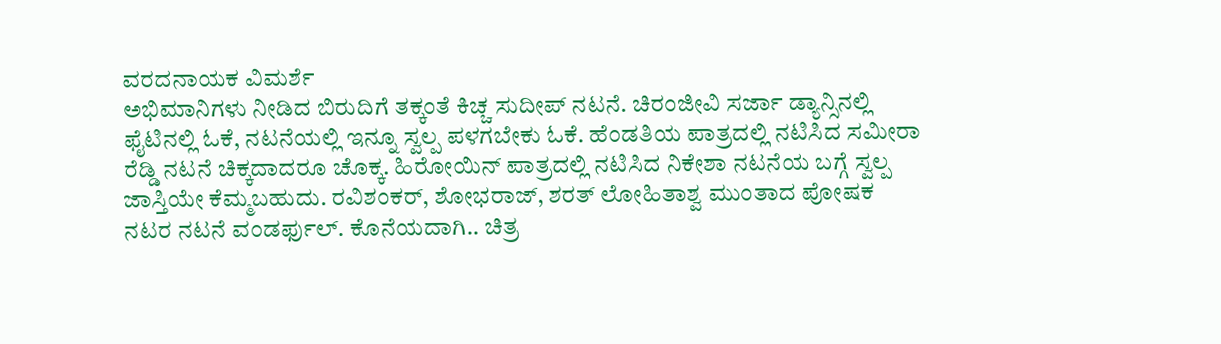ವರದನಾಯಕ ವಿಮರ್ಶೆ
ಅಭಿಮಾನಿಗಳು ನೀಡಿದ ಬಿರುದಿಗೆ ತಕ್ಕಂತೆ ಕಿಚ್ಚ ಸುದೀಪ್ ನಟನೆ. ಚಿರಂಜೀವಿ ಸರ್ಜಾ ಡ್ಯಾನ್ಸಿನಲ್ಲಿ ಫೈಟಿನಲ್ಲಿ ಓಕೆ, ನಟನೆಯಲ್ಲಿ ಇನ್ನೂ ಸ್ವಲ್ಪ ಪಳಗಬೇಕು ಓಕೆ. ಹೆಂಡತಿಯ ಪಾತ್ರದಲ್ಲಿ ನಟಿಸಿದ ಸಮೀರಾ ರೆಡ್ಡಿ ನಟನೆ ಚಿಕ್ಕದಾದರೂ ಚೊಕ್ಕ. ಹಿರೋಯಿನ್ ಪಾತ್ರದಲ್ಲಿ ನಟಿಸಿದ ನಿಕೇಶಾ ನಟನೆಯ ಬಗ್ಗೆ ಸ್ವಲ್ಪ ಜಾಸ್ತಿಯೇ ಕೆಮ್ಮಬಹುದು. ರವಿಶಂಕರ್, ಶೋಭರಾಜ್, ಶರತ್ ಲೋಹಿತಾಶ್ವ ಮುಂತಾದ ಪೋಷಕ ನಟರ ನಟನೆ ವಂಡರ್ಫುಲ್. ಕೊನೆಯದಾಗಿ.. ಚಿತ್ರ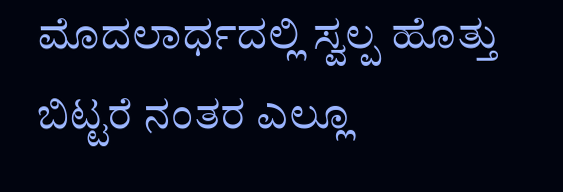ಮೊದಲಾರ್ಧದಲ್ಲಿ ಸ್ವಲ್ಪ ಹೊತ್ತು ಬಿಟ್ಟರೆ ನಂತರ ಎಲ್ಲೂ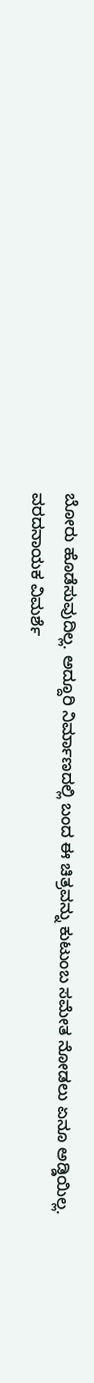ಬೋರು ಹೊಡೆಸುವುದಿಲ್ಲ. ಅದ್ದೂರಿ ನಿರ್ಮಾಣದಲ್ಲಿ ಬಂದ ಈ ಚಿತ್ರವನ್ನು ಕುಟುಂಬ ಸಮೇತ ನೋಡಲು ಏನೂ ಅಡ್ಡಿಯಿಲ್ಲ.
ವರದನಾಯಕ ವಿಮರ್ಶೆ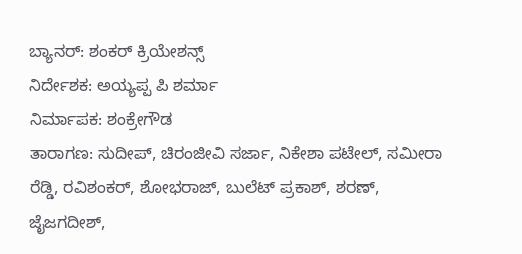ಬ್ಯಾನರ್: ಶಂಕರ್ ಕ್ರಿಯೇಶನ್ಸ್
ನಿರ್ದೇಶಕ: ಅಯ್ಯಪ್ಪ ಪಿ ಶರ್ಮಾ
ನಿರ್ಮಾಪಕ: ಶಂಕ್ರೇಗೌಡ
ತಾರಾಗಣ: ಸುದೀಪ್, ಚಿರಂಜೀವಿ ಸರ್ಜಾ, ನಿಕೇಶಾ ಪಟೇಲ್, ಸಮೀರಾ ರೆಡ್ಡಿ, ರವಿಶಂಕರ್, ಶೋಭರಾಜ್, ಬುಲೆಟ್ ಪ್ರಕಾಶ್, ಶರಣ್, ಜೈಜಗದೀಶ್,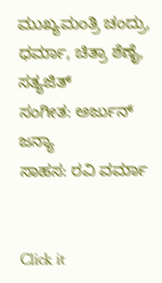ಮುಖ್ಯಮಂತ್ರಿ ಚಂದ್ರು, ಧರ್ಮಾ, ಚಿತ್ರಾ ಶೆಣೈ, ಸತ್ಯಜಿತ್
ಸಂಗೀತ: ಅರ್ಜುನ್ ಜನ್ಯಾ
ಸಾಹಸ: ರವಿ ವರ್ಮಾ


Click it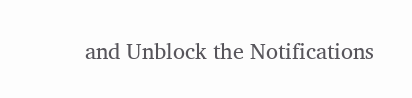and Unblock the Notifications